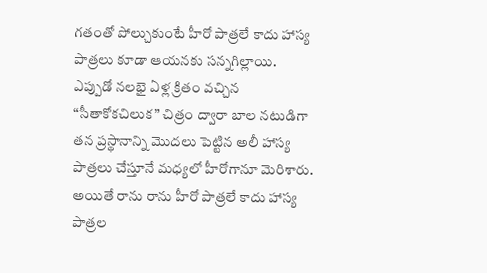గతంతో పోల్చుకుంటే హీరో పాత్రలే కాదు హాస్య పాత్రలు కూడా ఆయనకు సన్నగిల్లాయి. ఎప్పుడో నలభై ఏళ్ల క్రితం వచ్చిన “సీతాకోకచిలుక” చిత్రం ద్వారా బాల నటుడిగా తన ప్రస్థానాన్ని మొదలు పెట్టిన అలీ హాస్య పాత్రలు చేస్తూనే మధ్యలో హీరోగానూ మెరిశారు. అయితే రాను రాను హీరో పాత్రలే కాదు హాస్య పాత్రల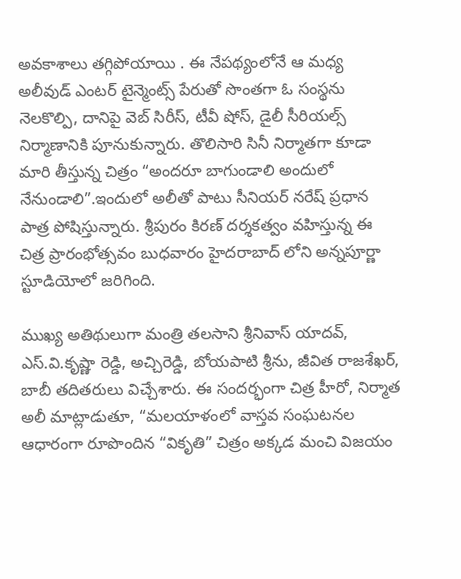అవకాశాలు తగ్గిపోయాయి . ఈ నేపథ్యంలోనే ఆ మధ్య అలీవుడ్ ఎంటర్ టైన్మెంట్స్ పేరుతో సొంతగా ఓ సంస్థను నెలకొల్పి, దానిపై వెబ్ సిరీస్, టీవీ షోస్, డైలీ సీరియల్స్ నిర్మాణానికి పూనుకున్నారు. తొలిసారి సినీ నిర్మాతగా కూడా మారి తీస్తున్న చిత్రం “అందరూ బాగుండాలి అందులో నేనుండాలి”.ఇందులో అలీతో పాటు సీనియర్ నరేష్ ప్రధాన పాత్ర పోషిస్తున్నారు. శ్రీపురం కిరణ్ దర్శకత్వం వహిస్తున్న ఈ చిత్ర ప్రారంభోత్సవం బుధవారం హైదరాబాద్ లోని అన్నపూర్ణా స్టూడియోలో జరిగింది.

ముఖ్య అతిథులుగా మంత్రి తలసాని శ్రీనివాస్ యాదవ్, ఎస్.వి.కృష్ణా రెడ్డి, అచ్చిరెడ్డి, బోయపాటి శ్రీను, జీవిత రాజశేఖర్, బాబీ తదితరులు విచ్చేశారు. ఈ సందర్భంగా చిత్ర హీరో, నిర్మాత అలీ మాట్లాడుతూ, “మలయాళంలో వాస్తవ సంఘటనల ఆధారంగా రూపొందిన “వికృతి” చిత్రం అక్కడ మంచి విజయం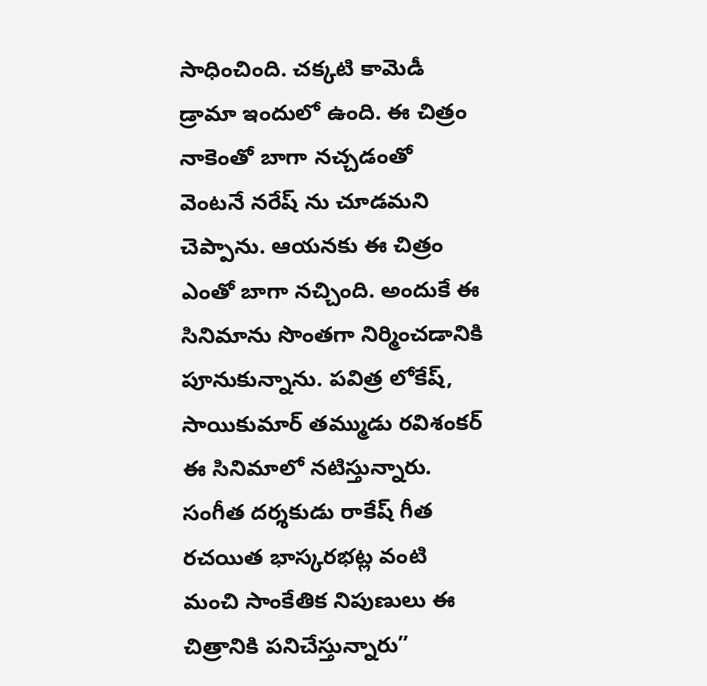సాధించింది. చక్కటి కామెడీ డ్రామా ఇందులో ఉంది. ఈ చిత్రం నాకెంతో బాగా నచ్చడంతో వెంటనే నరేష్ ను చూడమని చెప్పాను. ఆయనకు ఈ చిత్రం ఎంతో బాగా నచ్చింది. అందుకే ఈ సినిమాను సొంతగా నిర్మించడానికి పూనుకున్నాను. పవిత్ర లోకేష్, సాయికుమార్ తమ్ముడు రవిశంకర్ ఈ సినిమాలో నటిస్తున్నారు. సంగీత దర్శకుడు రాకేష్ గీత రచయిత భాస్కరభట్ల వంటి మంచి సాంకేతిక నిపుణులు ఈ చిత్రానికి పనిచేస్తున్నారు”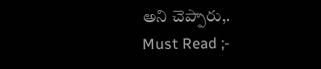అని చెప్పారు,.
Must Read ;-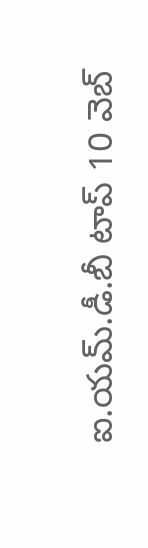ఐ.యమ్.డీ.బీ టాప్ 10 వెబ్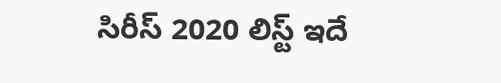సిరీస్ 2020 లిస్ట్ ఇదే